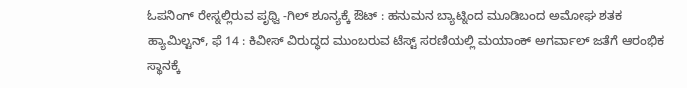ಓಪನಿಂಗ್ ರೇಸ್ನಲ್ಲಿರುವ ಪೃಥ್ವಿ -ಗಿಲ್ ಶೂನ್ಯಕ್ಕೆ ಔಟ್ : ಹನುಮನ ಬ್ಯಾಟ್ನಿಂದ ಮೂಡಿಬಂದ ಅಮೋಘ ಶತಕ
ಹ್ಯಾಮಿಲ್ಟನ್, ಫೆ 14 : ಕಿವೀಸ್ ವಿರುದ್ಧದ ಮುಂಬರುವ ಟೆಸ್ಟ್ ಸರಣಿಯಲ್ಲಿ ಮಯಾಂಕ್ ಅಗರ್ವಾಲ್ ಜತೆಗೆ ಆರಂಭಿಕ ಸ್ಥಾನಕ್ಕೆ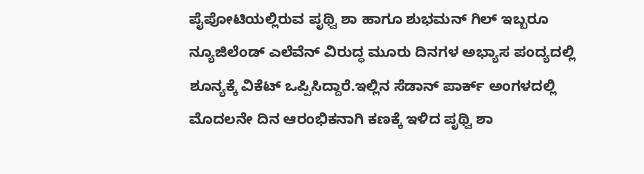ಪೈಪೋಟಿಯಲ್ಲಿರುವ ಪೃಥ್ವಿ ಶಾ ಹಾಗೂ ಶುಭಮನ್ ಗಿಲ್ ಇಬ್ಬರೂ ನ್ಯೂಜಿಲೆಂಡ್ ಎಲೆವೆನ್ ವಿರುದ್ಧ ಮೂರು ದಿನಗಳ ಅಭ್ಯಾಸ ಪಂದ್ಯದಲ್ಲಿ ಶೂನ್ಯಕ್ಕೆ ವಿಕೆಟ್ ಒಪ್ಪಿಸಿದ್ದಾರೆ.ಇಲ್ಲಿನ ಸೆಡಾನ್ ಪಾರ್ಕ್ ಅಂಗಳದಲ್ಲಿ ಮೊದಲನೇ ದಿನ ಆರಂಭಿಕನಾಗಿ ಕಣಕ್ಕೆ ಇಳಿದ ಪೃಥ್ವಿ ಶಾ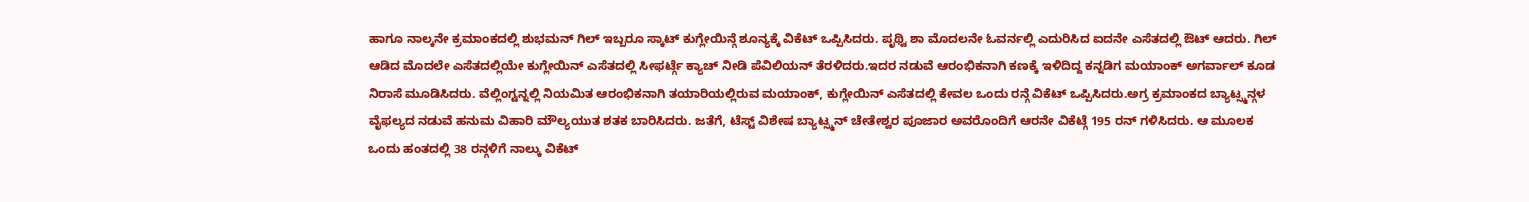ಹಾಗೂ ನಾಲ್ಕನೇ ಕ್ರಮಾಂಕದಲ್ಲಿ ಶುಭಮನ್ ಗಿಲ್ ಇಬ್ಬರೂ ಸ್ಕಾಟ್ ಕುಗ್ಲೇಯಿನ್ಗೆ ಶೂನ್ಯಕ್ಕೆ ವಿಕೆಟ್ ಒಪ್ಪಿಸಿದರು. ಪೃಥ್ವಿ ಶಾ ಮೊದಲನೇ ಓವರ್ನಲ್ಲಿ ಎದುರಿಸಿದ ಐದನೇ ಎಸೆತದಲ್ಲಿ ಔಟ್ ಆದರು. ಗಿಲ್ ಆಡಿದ ಮೊದಲೇ ಎಸೆತದಲ್ಲಿಯೇ ಕುಗ್ಲೇಯಿನ್ ಎಸೆತದಲ್ಲಿ ಸೀಫರ್ಟ್ಗೆ ಕ್ಯಾಚ್ ನೀಡಿ ಪೆವಿಲಿಯನ್ ತೆರಳಿದರು.ಇದರ ನಡುವೆ ಆರಂಭಿಕನಾಗಿ ಕಣಕ್ಕೆ ಇಳಿದಿದ್ದ ಕನ್ನಡಿಗ ಮಯಾಂಕ್ ಅಗರ್ವಾಲ್ ಕೂಡ ನಿರಾಸೆ ಮೂಡಿಸಿದರು. ವೆಲ್ಲಿಂಗ್ಟನ್ನಲ್ಲಿ ನಿಯಮಿತ ಆರಂಭಿಕನಾಗಿ ತಯಾರಿಯಲ್ಲಿರುವ ಮಯಾಂಕ್, ಕುಗ್ಲೇಯಿನ್ ಎಸೆತದಲ್ಲಿ ಕೇವಲ ಒಂದು ರನ್ಗೆ ವಿಕೆಟ್ ಒಪ್ಪಿಸಿದರು.ಅಗ್ರ ಕ್ರಮಾಂಕದ ಬ್ಯಾಟ್ಸ್ಮನ್ಗಳ ವೈಫಲ್ಯದ ನಡುವೆ ಹನುಮ ವಿಹಾರಿ ಮೌಲ್ಯಯುತ ಶತಕ ಬಾರಿಸಿದರು. ಜತೆಗೆ, ಟೆಸ್ಟ್ ವಿಶೇಷ ಬ್ಯಾಟ್ಸ್ಮನ್ ಚೇತೇಶ್ವರ ಪೂಜಾರ ಅವರೊಂದಿಗೆ ಆರನೇ ವಿಕೆಟ್ಗೆ 195 ರನ್ ಗಳಿಸಿದರು. ಆ ಮೂಲಕ ಒಂದು ಹಂತದಲ್ಲಿ 38 ರನ್ಗಳಿಗೆ ನಾಲ್ಕು ವಿಕೆಟ್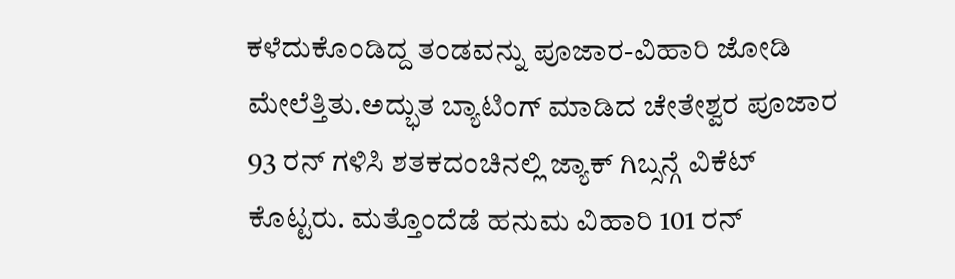ಕಳೆದುಕೊಂಡಿದ್ದ ತಂಡವನ್ನು ಪೂಜಾರ-ವಿಹಾರಿ ಜೋಡಿ ಮೇಲೆತ್ತಿತು.ಅದ್ಭುತ ಬ್ಯಾಟಿಂಗ್ ಮಾಡಿದ ಚೇತೇಶ್ವರ ಪೂಜಾರ 93 ರನ್ ಗಳಿಸಿ ಶತಕದಂಚಿನಲ್ಲಿ ಜ್ಯಾಕ್ ಗಿಬ್ಸನ್ಗೆ ವಿಕೆಟ್ ಕೊಟ್ಟರು. ಮತ್ತೊಂದೆಡೆ ಹನುಮ ವಿಹಾರಿ 101 ರನ್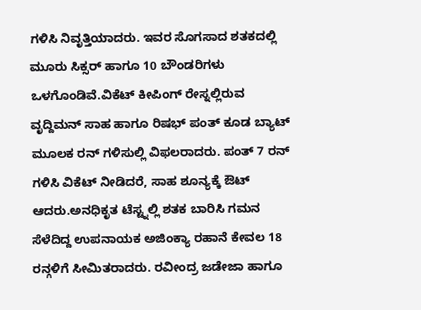ಗಳಿಸಿ ನಿವೃತ್ತಿಯಾದರು. ಇವರ ಸೊಗಸಾದ ಶತಕದಲ್ಲಿ ಮೂರು ಸಿಕ್ಸರ್ ಹಾಗೂ 10 ಬೌಂಡರಿಗಳು ಒಳಗೊಂಡಿವೆ.ವಿಕೆಟ್ ಕೀಪಿಂಗ್ ರೇಸ್ನಲ್ಲಿರುವ ವೃದ್ದಿಮನ್ ಸಾಹ ಹಾಗೂ ರಿಷಭ್ ಪಂತ್ ಕೂಡ ಬ್ಯಾಟ್ ಮೂಲಕ ರನ್ ಗಳಿಸುಲ್ಲಿ ವಿಫಲರಾದರು. ಪಂತ್ 7 ರನ್ ಗಳಿಸಿ ವಿಕೆಟ್ ನೀಡಿದರೆ, ಸಾಹ ಶೂನ್ಯಕ್ಕೆ ಔಟ್ ಆದರು.ಅನಧಿಕೃತ ಟೆಸ್ಟ್ನಲ್ಲಿ ಶತಕ ಬಾರಿಸಿ ಗಮನ ಸೆಳೆದಿದ್ದ ಉಪನಾಯಕ ಅಜಿಂಕ್ಯಾ ರಹಾನೆ ಕೇವಲ 18 ರನ್ಗಳಿಗೆ ಸೀಮಿತರಾದರು. ರವೀಂದ್ರ ಜಡೇಜಾ ಹಾಗೂ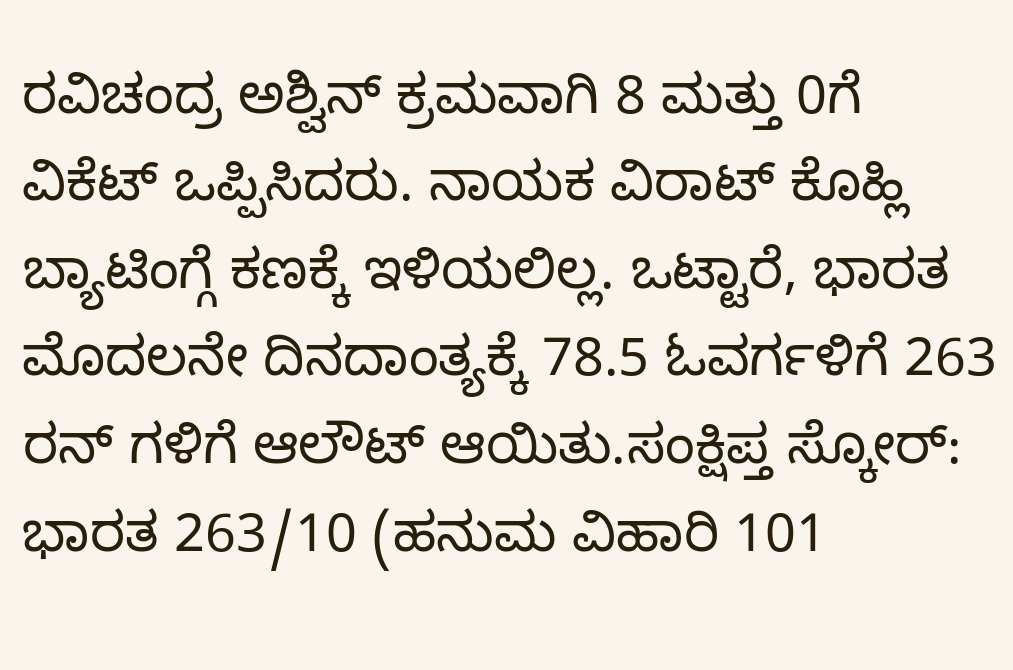ರವಿಚಂದ್ರ ಅಶ್ವಿನ್ ಕ್ರಮವಾಗಿ 8 ಮತ್ತು 0ಗೆ ವಿಕೆಟ್ ಒಪ್ಪಿಸಿದರು. ನಾಯಕ ವಿರಾಟ್ ಕೊಹ್ಲಿ ಬ್ಯಾಟಿಂಗ್ಗೆ ಕಣಕ್ಕೆ ಇಳಿಯಲಿಲ್ಲ. ಒಟ್ಟಾರೆ, ಭಾರತ ಮೊದಲನೇ ದಿನದಾಂತ್ಯಕ್ಕೆ 78.5 ಓವರ್ಗಳಿಗೆ 263 ರನ್ ಗಳಿಗೆ ಆಲೌಟ್ ಆಯಿತು.ಸಂಕ್ಷಿಪ್ತ ಸ್ಕೋರ್: ಭಾರತ 263/10 (ಹನುಮ ವಿಹಾರಿ 101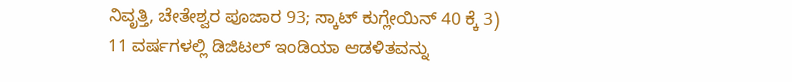ನಿವೃತ್ತಿ, ಚೇತೇಶ್ವರ ಪೂಜಾರ 93; ಸ್ಕಾಟ್ ಕುಗ್ಲೇಯಿನ್ 40 ಕ್ಕೆ 3)
11 ವರ್ಷಗಳಲ್ಲಿ ಡಿಜಿಟಲ್ ಇಂಡಿಯಾ ಆಡಳಿತವನ್ನು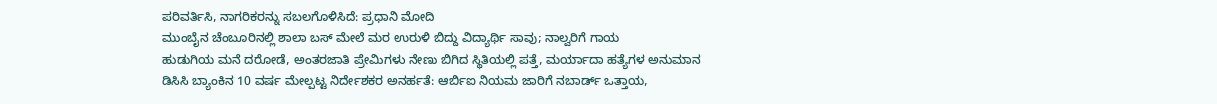ಪರಿವರ್ತಿಸಿ, ನಾಗರಿಕರನ್ನು ಸಬಲಗೊಳಿಸಿದೆ: ಪ್ರಧಾನಿ ಮೋದಿ
ಮುಂಬೈನ ಚೆಂಬೂರಿನಲ್ಲಿ ಶಾಲಾ ಬಸ್ ಮೇಲೆ ಮರ ಉರುಳಿ ಬಿದ್ದು ವಿದ್ಯಾರ್ಥಿ ಸಾವು; ನಾಲ್ವರಿಗೆ ಗಾಯ
ಹುಡುಗಿಯ ಮನೆ ದರೋಡೆ, ಅಂತರಜಾತಿ ಪ್ರೇಮಿಗಳು ನೇಣು ಬಿಗಿದ ಸ್ಥಿತಿಯಲ್ಲಿ ಪತ್ತೆ, ಮರ್ಯಾದಾ ಹತ್ಯೆಗಳ ಅನುಮಾನ
ಡಿಸಿಸಿ ಬ್ಯಾಂಕಿನ 10 ವರ್ಷ ಮೇಲ್ಪಟ್ಟ ನಿರ್ದೇಶಕರ ಅನರ್ಹತೆ: ಆರ್ಬಿಐ ನಿಯಮ ಜಾರಿಗೆ ನಬಾರ್ಡ್ ಒತ್ತಾಯ,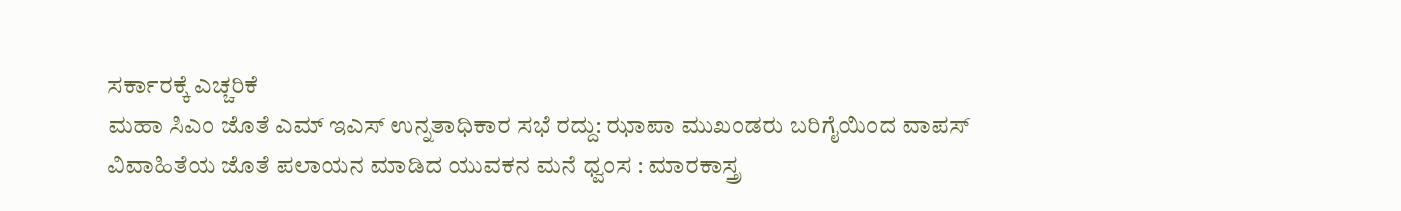ಸರ್ಕಾರಕ್ಕೆ ಎಚ್ಚರಿಕೆ
ಮಹಾ ಸಿಎಂ ಜೊತೆ ಎಮ್ ಇಎಸ್ ಉನ್ನತಾಧಿಕಾರ ಸಭೆ ರದ್ದು: ಝಾಪಾ ಮುಖಂಡರು ಬರಿಗೈಯಿಂದ ವಾಪಸ್
ವಿವಾಹಿತೆಯ ಜೊತೆ ಪಲಾಯನ ಮಾಡಿದ ಯುವಕನ ಮನೆ ಧ್ವಂಸ : ಮಾರಕಾಸ್ತ್ರ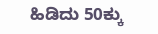ಹಿಡಿದು 50ಕ್ಕು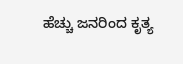ಹೆಚ್ಚು ಜನರಿಂದ ಕೃತ್ಯ